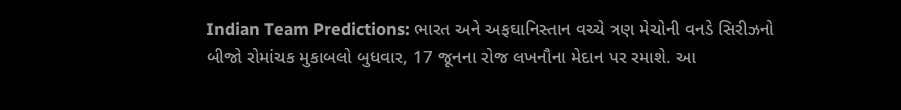Indian Team Predictions: ભારત અને અફઘાનિસ્તાન વચ્ચે ત્રણ મેચોની વનડે સિરીઝનો બીજો રોમાંચક મુકાબલો બુધવાર, 17 જૂનના રોજ લખનૌના મેદાન પર રમાશે. આ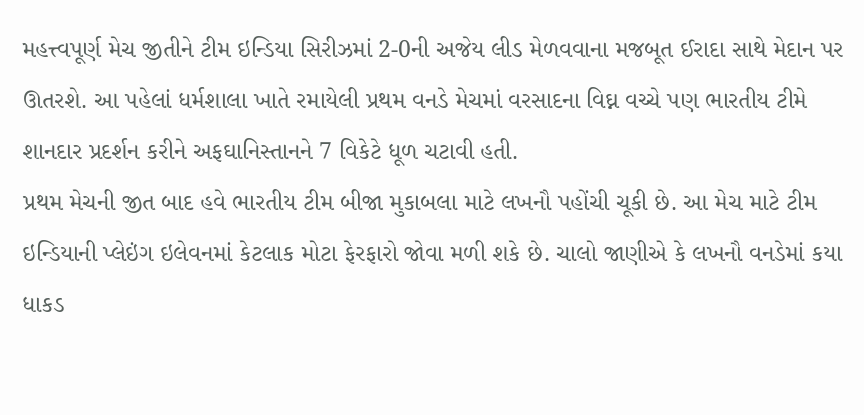મહત્ત્વપૂર્ણ મેચ જીતીને ટીમ ઇન્ડિયા સિરીઝમાં 2-0ની અજેય લીડ મેળવવાના મજબૂત ઈરાદા સાથે મેદાન પર ઊતરશે. આ પહેલાં ધર્મશાલા ખાતે રમાયેલી પ્રથમ વનડે મેચમાં વરસાદના વિઘ્ન વચ્ચે પણ ભારતીય ટીમે શાનદાર પ્રદર્શન કરીને અફઘાનિસ્તાનને 7 વિકેટે ધૂળ ચટાવી હતી.
પ્રથમ મેચની જીત બાદ હવે ભારતીય ટીમ બીજા મુકાબલા માટે લખનૌ પહોંચી ચૂકી છે. આ મેચ માટે ટીમ ઇન્ડિયાની પ્લેઇંગ ઇલેવનમાં કેટલાક મોટા ફેરફારો જોવા મળી શકે છે. ચાલો જાણીએ કે લખનૌ વનડેમાં કયા ધાકડ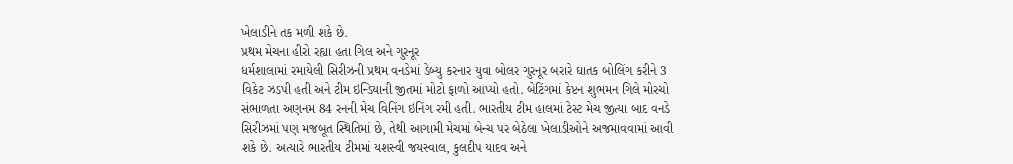ખેલાડીને તક મળી શકે છે.
પ્રથમ મેચના હીરો રહ્યા હતા ગિલ અને ગુરનૂર
ધર્મશાલામાં રમાયેલી સિરીઝની પ્રથમ વનડેમાં ડેબ્યુ કરનાર યુવા બોલર ગુરનૂર બરારે ઘાતક બોલિંગ કરીને 3 વિકેટ ઝડપી હતી અને ટીમ ઇન્ડિયાની જીતમાં મોટો ફાળો આપ્યો હતો. બેટિંગમાં કેપ્ટન શુભમન ગિલે મોરચો સંભાળતા અણનમ 84 રનની મેચ વિનિંગ ઇનિંગ રમી હતી. ભારતીય ટીમ હાલમાં ટેસ્ટ મેચ જીત્યા બાદ વનડે સિરીઝમાં પણ મજબૂત સ્થિતિમાં છે, તેથી આગામી મેચમાં બેન્ચ પર બેઠેલા ખેલાડીઓને અજમાવવામાં આવી શકે છે. અત્યારે ભારતીય ટીમમાં યશસ્વી જયસ્વાલ, કુલદીપ યાદવ અને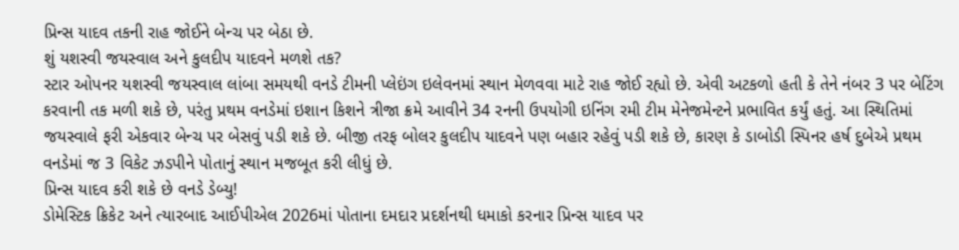પ્રિન્સ યાદવ તકની રાહ જોઈને બેન્ચ પર બેઠા છે.
શું યશસ્વી જયસ્વાલ અને કુલદીપ યાદવને મળશે તક?
સ્ટાર ઓપનર યશસ્વી જયસ્વાલ લાંબા સમયથી વનડે ટીમની પ્લેઇંગ ઇલેવનમાં સ્થાન મેળવવા માટે રાહ જોઈ રહ્યો છે. એવી અટકળો હતી કે તેને નંબર 3 પર બેટિંગ કરવાની તક મળી શકે છે, પરંતુ પ્રથમ વનડેમાં ઇશાન કિશને ત્રીજા ક્રમે આવીને 34 રનની ઉપયોગી ઇનિંગ રમી ટીમ મેનેજમેન્ટને પ્રભાવિત કર્યું હતું. આ સ્થિતિમાં જયસ્વાલે ફરી એકવાર બેન્ચ પર બેસવું પડી શકે છે. બીજી તરફ બોલર કુલદીપ યાદવને પણ બહાર રહેવું પડી શકે છે, કારણ કે ડાબોડી સ્પિનર હર્ષ દુબેએ પ્રથમ વનડેમાં જ 3 વિકેટ ઝડપીને પોતાનું સ્થાન મજબૂત કરી લીધું છે.
પ્રિન્સ યાદવ કરી શકે છે વનડે ડેબ્યુ!
ડોમેસ્ટિક ક્રિકેટ અને ત્યારબાદ આઈપીએલ 2026માં પોતાના દમદાર પ્રદર્શનથી ધમાકો કરનાર પ્રિન્સ યાદવ પર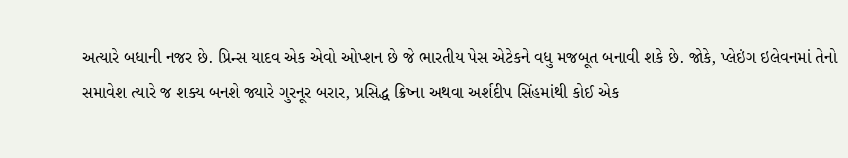અત્યારે બધાની નજર છે. પ્રિન્સ યાદવ એક એવો ઓપ્શન છે જે ભારતીય પેસ એટેકને વધુ મજબૂત બનાવી શકે છે. જોકે, પ્લેઇંગ ઇલેવનમાં તેનો સમાવેશ ત્યારે જ શક્ય બનશે જ્યારે ગુરનૂર બરાર, પ્રસિદ્ધ ક્રિષ્ના અથવા અર્શદીપ સિંહમાંથી કોઈ એક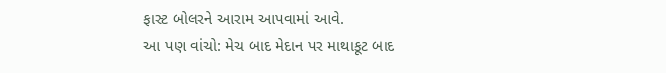ફાસ્ટ બોલરને આરામ આપવામાં આવે.
આ પણ વાંચો: મેચ બાદ મેદાન પર માથાકૂટ બાદ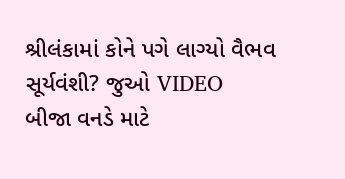શ્રીલંકામાં કોને પગે લાગ્યો વૈભવ સૂર્યવંશી? જુઓ VIDEO
બીજા વનડે માટે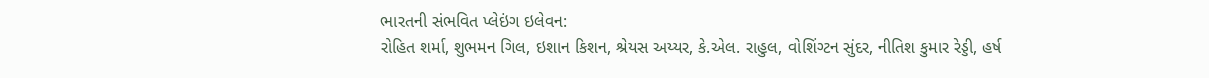ભારતની સંભવિત પ્લેઇંગ ઇલેવન:
રોહિત શર્મા, શુભમન ગિલ, ઇશાન કિશન, શ્રેયસ અય્યર, કે.એલ. રાહુલ, વોશિંગ્ટન સુંદર, નીતિશ કુમાર રેડ્ડી, હર્ષ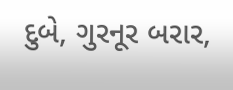દુબે, ગુરનૂર બરાર,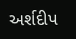અર્શદીપ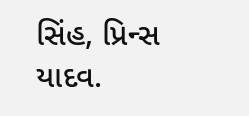સિંહ, પ્રિન્સ યાદવ.